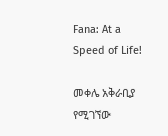Fana: At a Speed of Life!

መቀሌ አቅራቢያ የሚገኘው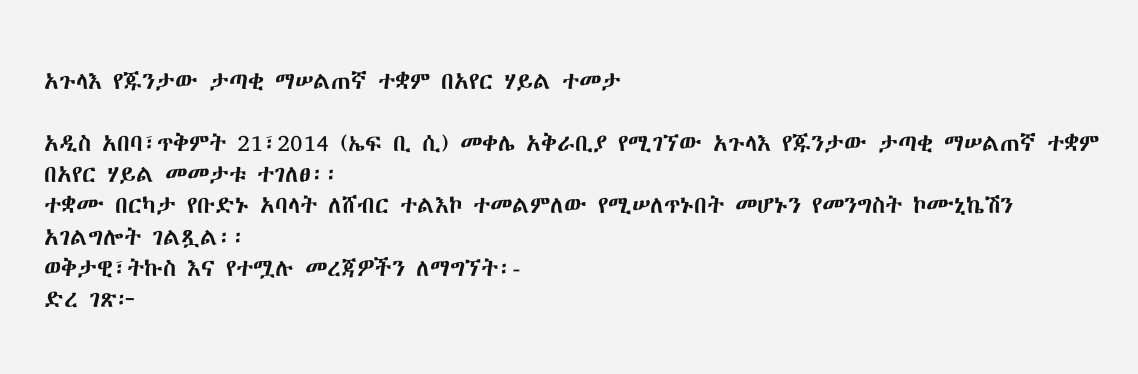አጉላእ የጁንታው ታጣቂ ማሠልጠኛ ተቋም በአየር ሃይል ተመታ

አዲስ አበባ፣ጥቅምት 21፣2014 (ኤፍ ቢ ሲ) መቀሌ አቅራቢያ የሚገኘው አጉላእ የጁንታው ታጣቂ ማሠልጠኛ ተቋም በአየር ሃይል መመታቱ ተገለፀ፡፡
ተቋሙ በርካታ የቡድኑ አባላት ለሸብር ተልእኮ ተመልምለው የሚሠለጥኑበት መሆኑን የመንግስት ኮሙኒኬሽን አገልግሎት ገልጿል፡፡
ወቅታዊ፣ትኩስ እና የተሟሉ መረጃዎችን ለማግኘት፡-
ድረ ገጽ፦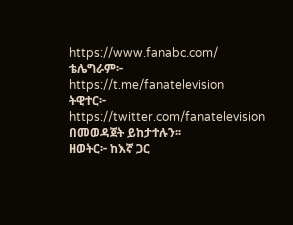https://www.fanabc.com/
ቴሌግራም፦ https://t.me/fanatelevision
ትዊተር፦ https://twitter.com/fanatelevision በመወዳጀት ይከታተሉን፡፡
ዘወትር፦ ከእኛ ጋር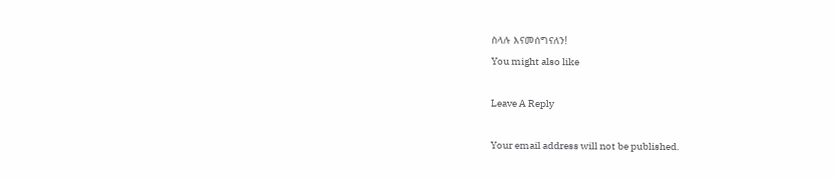ስላሉ እናመሰግናለን!
You might also like

Leave A Reply

Your email address will not be published.